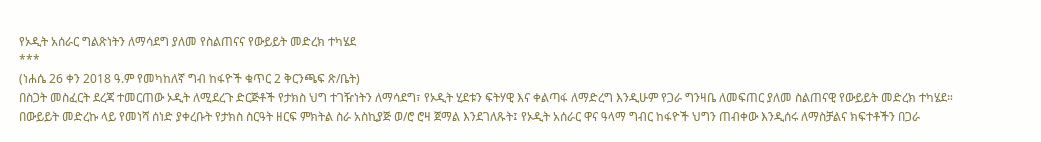የኦዲት አሰራር ግልጽነትን ለማሳደግ ያለመ የስልጠናና የውይይት መድረክ ተካሄደ
***
(ነሐሴ 26 ቀን 2018 ዓ.ም የመካከለኛ ግብ ከፋዮች ቁጥር 2 ቅርንጫፍ ጽ/ቤት)
በስጋት መስፈርት ደረጃ ተመርጠው ኦዲት ለሚደረጉ ድርጅቶች የታክስ ህግ ተገዥነትን ለማሳደግ፣ የኦዲት ሂደቱን ፍትሃዊ እና ቀልጣፋ ለማድረግ እንዲሁም የጋራ ግንዛቤ ለመፍጠር ያለመ ስልጠናዊ የውይይት መድረክ ተካሄደ።
በውይይት መድረኩ ላይ የመነሻ ሰነድ ያቀረቡት የታክስ ስርዓት ዘርፍ ምክትል ስራ አስኪያጅ ወ/ሮ ሮዛ ጀማል እንደገለጹት፤ የኦዲት አሰራር ዋና ዓላማ ግብር ከፋዮች ህግን ጠብቀው እንዲሰሩ ለማስቻልና ክፍተቶችን በጋራ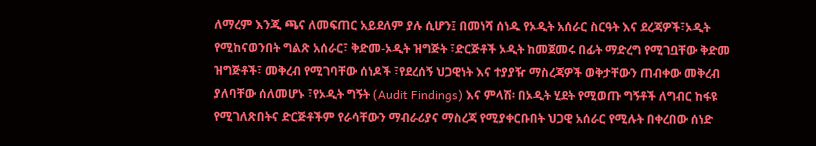ለማረም እንጂ ጫና ለመፍጠር አይደለም ያሉ ሲሆን፤ በመነሻ ሰነዱ የኦዲት አሰራር ስርዓት እና ደረጃዎች፣ኦዲት የሚከናወንበት ግልጽ አሰራር፣ ቅድመ-ኦዲት ዝግጅት ፣ድርጅቶች ኦዲት ከመጀመሩ በፊት ማድረግ የሚገቧቸው ቅድመ ዝግጅቶች፣ መቅረብ የሚገባቸው ሰነዶች ፣የደረሰኝ ህጋዊነት እና ተያያዥ ማስረጃዎች ወቅታቸውን ጠብቀው መቅረብ ያለባቸው ሰለመሆኑ ፣የኦዲት ግኝት (Audit Findings) እና ምላሽ፡ በኦዲት ሂደት የሚወጡ ግኝቶች ለግብር ከፋዩ የሚገለጽበትና ድርጅቶችም የራሳቸውን ማብራሪያና ማስረጃ የሚያቀርቡበት ህጋዊ አሰራር የሚሉት በቀረበው ሰነድ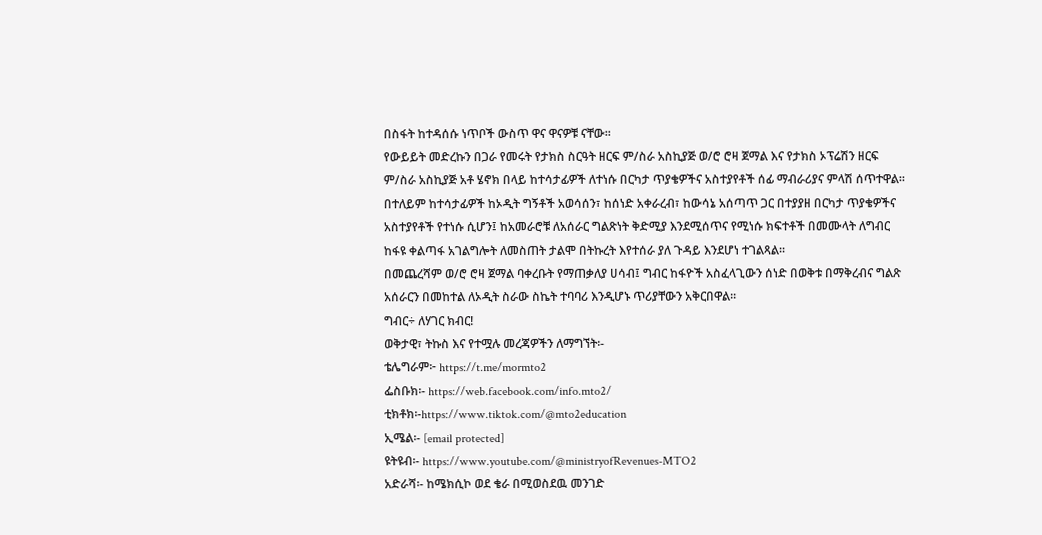በስፋት ከተዳሰሱ ነጥቦች ውስጥ ዋና ዋናዎቹ ናቸው፡፡
የውይይት መድረኩን በጋራ የመሩት የታክስ ስርዓት ዘርፍ ም/ስራ አስኪያጅ ወ/ሮ ሮዛ ጀማል እና የታክስ ኦፕሬሽን ዘርፍ ም/ስራ አስኪያጅ አቶ ሄኖክ በላይ ከተሳታፊዎች ለተነሱ በርካታ ጥያቄዎችና አስተያየቶች ሰፊ ማብራሪያና ምላሽ ሰጥተዋል።
በተለይም ከተሳታፊዎች ከኦዲት ግኝቶች አወሳሰን፣ ከሰነድ አቀራረብ፣ ከውሳኔ አሰጣጥ ጋር በተያያዘ በርካታ ጥያቄዎችና አስተያየቶች የተነሱ ሲሆን፤ ከአመራሮቹ ለአሰራር ግልጽነት ቅድሚያ እንደሚሰጥና የሚነሱ ክፍተቶች በመሙላት ለግብር ከፋዩ ቀልጣፋ አገልግሎት ለመስጠት ታልሞ በትኩረት እየተሰራ ያለ ጉዳይ እንደሆነ ተገልጻል።
በመጨረሻም ወ/ሮ ሮዛ ጀማል ባቀረቡት የማጠቃለያ ሀሳብ፤ ግብር ከፋዮች አስፈላጊውን ሰነድ በወቅቱ በማቅረብና ግልጽ አሰራርን በመከተል ለኦዲት ስራው ስኬት ተባባሪ እንዲሆኑ ጥሪያቸውን አቅርበዋል፡፡
ግብር÷ ለሃገር ክብር!
ወቅታዊ፣ ትኩስ እና የተሟሉ መረጃዎችን ለማግኘት፡-
ቴሌግራም፦ https://t.me/mormto2
ፌስቡክ፡- https://web.facebook.com/info.mto2/
ቲክቶክ፡-https://www.tiktok.com/@mto2education
ኢሜል፡- [email protected]
ዩትዩብ፡- https://www.youtube.com/@ministryofRevenues-MTO2
አድራሻ፡- ከሜክሲኮ ወደ ቄራ በሚወስደዉ መንገድ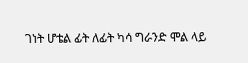ገነት ሆቴል ፊት ለፊት ካሳ ግራንድ ሞል ላይ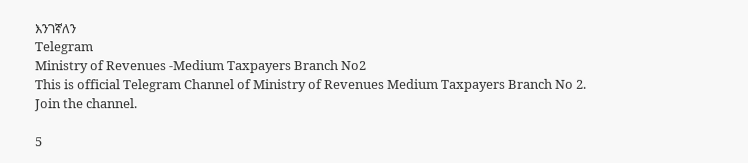እንገኛለን
Telegram
Ministry of Revenues -Medium Taxpayers Branch No2
This is official Telegram Channel of Ministry of Revenues Medium Taxpayers Branch No 2.
Join the channel.

5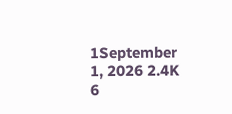1September 1, 2026 2.4K 6